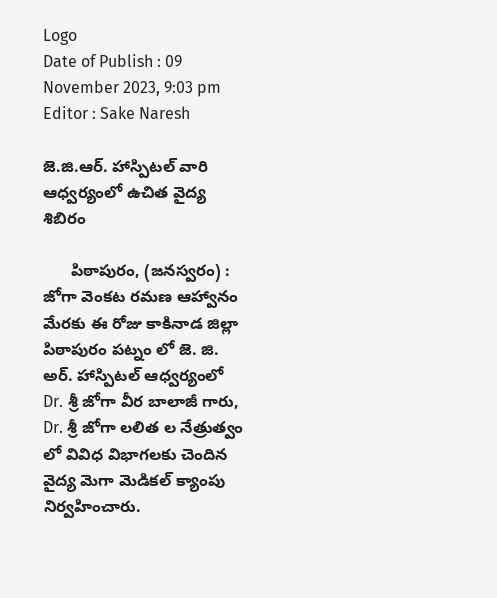Logo
Date of Publish : 09 November 2023, 9:03 pm
Editor : Sake Naresh

జె.జి.ఆర్. హాస్పిటల్ వారి ఆధ్వర్యంలో ఉచిత వైద్య శిబిరం

      పిఠాపురం, (జనస్వరం) : జోగా వెంకట రమణ ఆహ్వానం మేరకు ఈ రోజు కాకినాడ జిల్లా పిఠాపురం పట్నం లో జె. జి. అర్. హాస్పిటల్ ఆధ్వర్యంలో  Dr. శ్రీ జోగా వీర బాలాజీ గారు, Dr. శ్రీ జోగా లలిత ల నేత్రుత్వం లో వివిధ విభాగలకు చెందిన వైద్య మెగా మెడికల్ క్యాంపు నిర్వహించారు.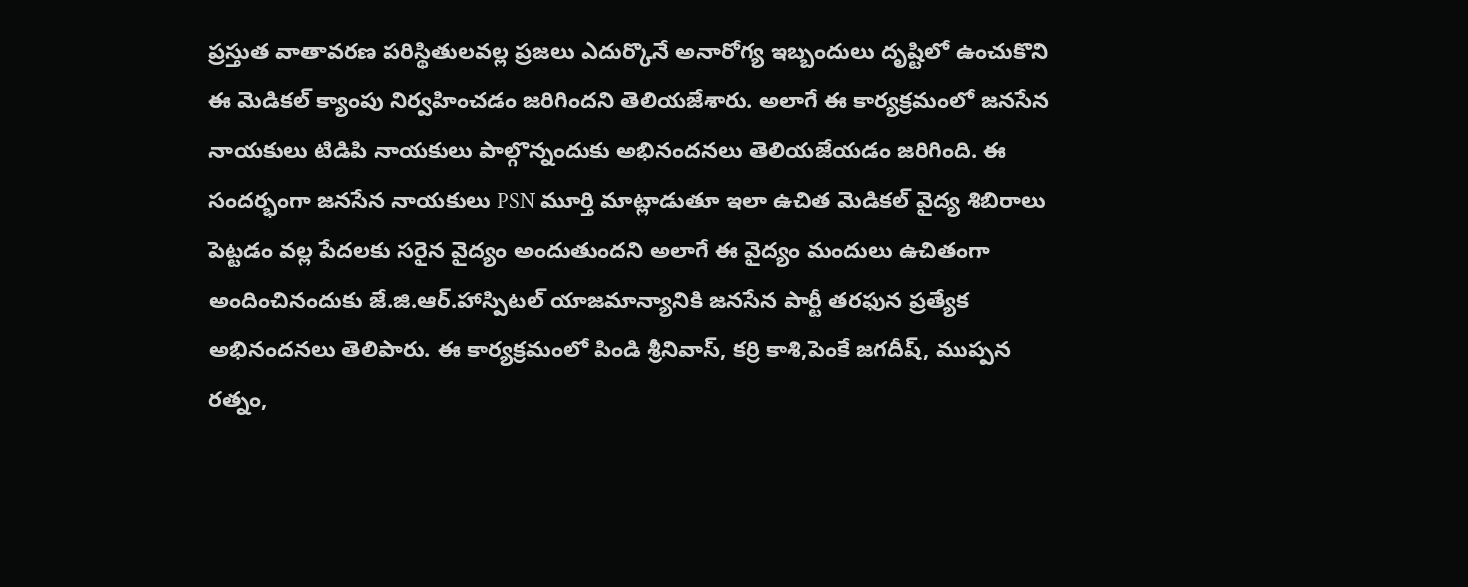ప్రస్తుత వాతావరణ పరిస్థితులవల్ల ప్రజలు ఎదుర్కొనే అనారోగ్య ఇబ్బందులు దృష్టిలో ఉంచుకొని ఈ మెడికల్ క్యాంపు నిర్వహించడం జరిగిందని తెలియజేశారు. అలాగే ఈ కార్యక్రమంలో జనసేన నాయకులు టిడిపి నాయకులు పాల్గొన్నందుకు అభినందనలు తెలియజేయడం జరిగింది. ఈ సందర్భంగా జనసేన నాయకులు PSN మూర్తి మాట్లాడుతూ ఇలా ఉచిత మెడికల్ వైద్య శిబిరాలు పెట్టడం వల్ల పేదలకు సరైన వైద్యం అందుతుందని అలాగే ఈ వైద్యం మందులు ఉచితంగా అందించినందుకు జే.జి.ఆర్.హాస్పిటల్ యాజమాన్యానికి జనసేన పార్టీ తరఫున ప్రత్యేక అభినందనలు తెలిపారు. ఈ కార్యక్రమంలో పిండి శ్రీనివాస్, కర్రి కాశి,పెంకే జగదీష్, ముప్పన రత్నం,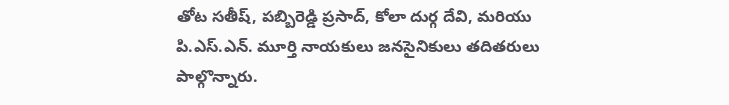తోట సతీష్, పబ్బిరెడ్డి ప్రసాద్, కోలా దుర్గ దేవి, మరియు పి.ఎస్.ఎన్. మూర్తి నాయకులు జనసైనికులు తదితరులు పాల్గొన్నారు.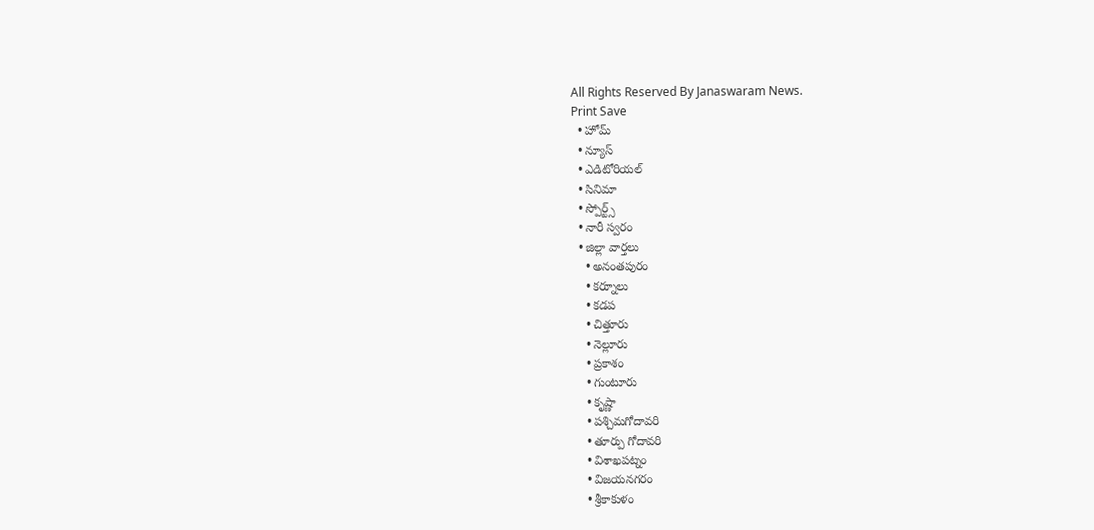All Rights Reserved By Janaswaram News.
Print Save
  • హోమ్
  • న్యూస్
  • ఎడిటోరియల్
  • సినిమా
  • స్పోర్ట్స్
  • నారీ స్వరం
  • జిల్లా వార్తలు
    • అనంతపురం
    • కర్నూలు
    • కడప
    • చిత్తూరు
    • నెల్లూరు
    • ప్రకాశం
    • గుంటూరు
    • కృష్ణా
    • పశ్చిమగోదావరి
    • తూర్పు గోదావరి
    • విశాఖపట్నం
    • విజయనగరం
    • శ్రీకాకుళం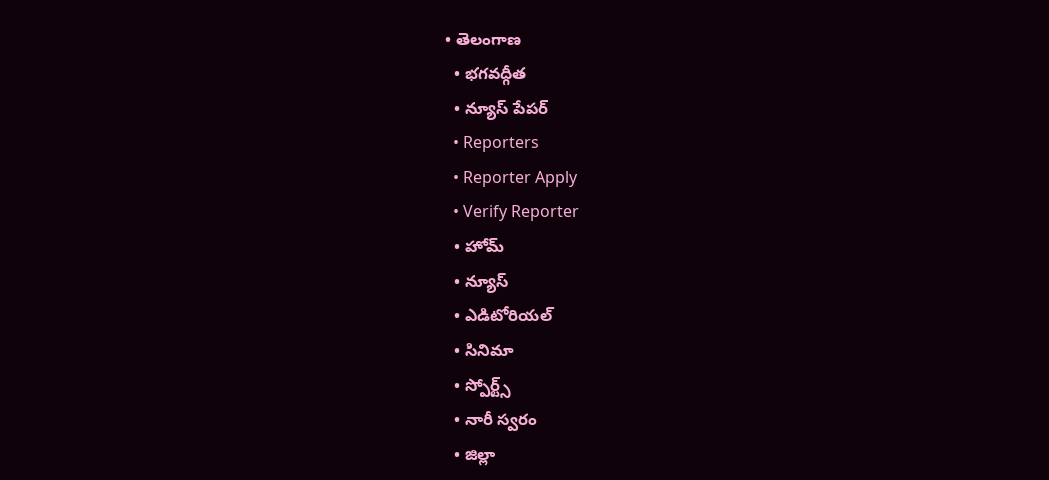• తెలంగాణ
  • భగవద్గీత
  • న్యూస్ పేపర్
  • Reporters
  • Reporter Apply
  • Verify Reporter
  • హోమ్
  • న్యూస్
  • ఎడిటోరియల్
  • సినిమా
  • స్పోర్ట్స్
  • నారీ స్వరం
  • జిల్లా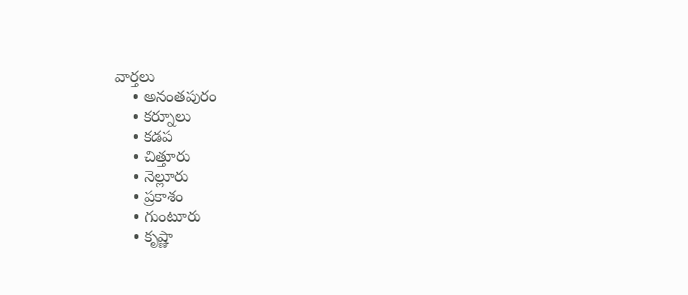వార్తలు
    • అనంతపురం
    • కర్నూలు
    • కడప
    • చిత్తూరు
    • నెల్లూరు
    • ప్రకాశం
    • గుంటూరు
    • కృష్ణా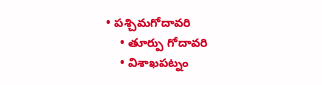• పశ్చిమగోదావరి
    • తూర్పు గోదావరి
    • విశాఖపట్నం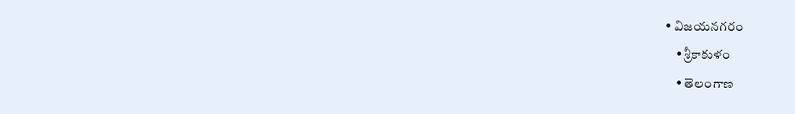• విజయనగరం
    • శ్రీకాకుళం
    • తెలంగాణ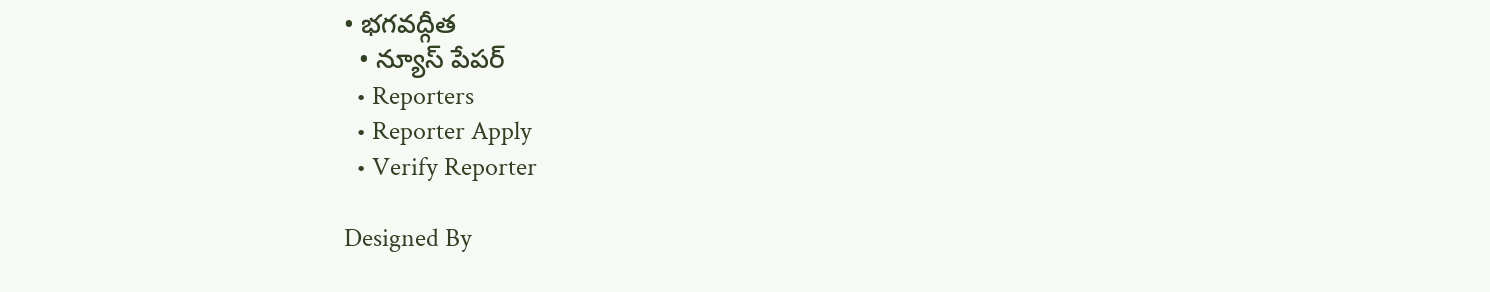• భగవద్గీత
  • న్యూస్ పేపర్
  • Reporters
  • Reporter Apply
  • Verify Reporter

Designed By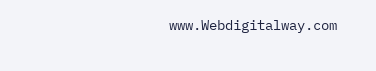www.Webdigitalway.com